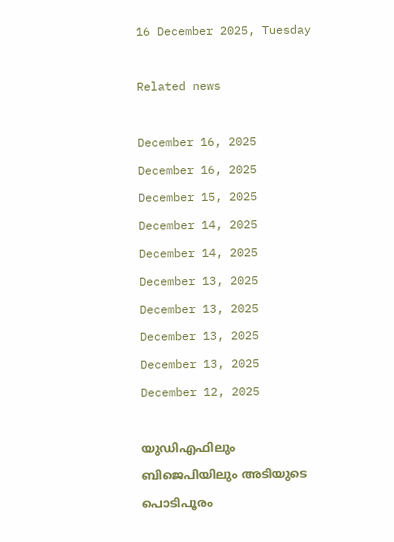16 December 2025, Tuesday

Related news

December 16, 2025
December 16, 2025
December 15, 2025
December 14, 2025
December 14, 2025
December 13, 2025
December 13, 2025
December 13, 2025
December 13, 2025
December 12, 2025

യുഡിഎഫിലും ബിജെപിയിലും അടിയുടെ പൊടിപൂരം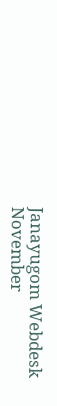Janayugom Webdesk
November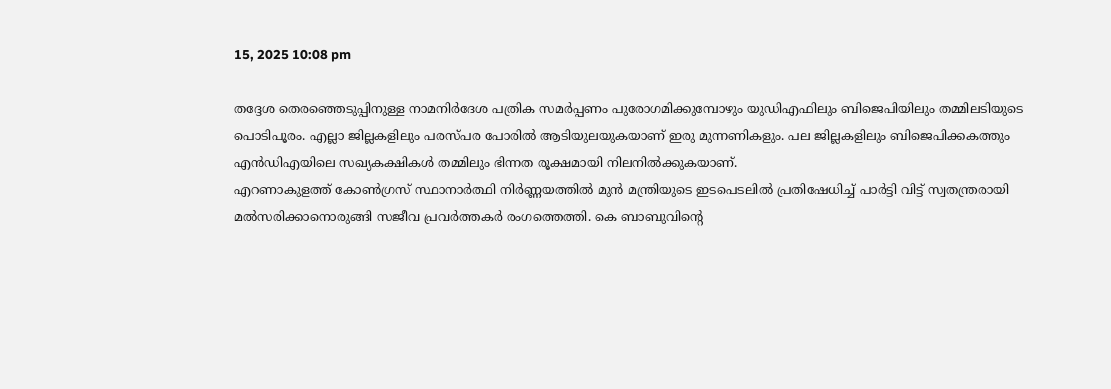15, 2025 10:08 pm

തദ്ദേശ തെരഞ്ഞെടുപ്പിനുള്ള നാമനിര്‍ദേശ പത്രിക സമര്‍പ്പണം പുരോഗമിക്കുമ്പോഴും യുഡിഎഫിലും ബിജെപിയിലും തമ്മിലടിയുടെ പൊടിപൂരം. എല്ലാ ജില്ലകളിലും പരസ്പര പോരില്‍ ആടിയുലയുകയാണ് ഇരു മുന്നണികളും. പല ജില്ലകളിലും ബിജെപിക്കകത്തും എന്‍ഡിഎയിലെ സഖ്യകക്ഷികള്‍ തമ്മിലും ഭിന്നത രൂക്ഷമായി നിലനില്‍ക്കുകയാണ്.
എറണാകുളത്ത് കോൺഗ്രസ് സ്ഥാനാർത്ഥി നിർണ്ണയത്തിൽ മുൻ മന്ത്രിയുടെ ഇടപെടലില്‍ പ്രതിഷേധിച്ച് പാർട്ടി വിട്ട് സ്വതന്ത്രരായി മൽസരിക്കാനൊരുങ്ങി സജീവ പ്രവർത്തകർ രംഗത്തെത്തി. കെ ബാബുവിന്റെ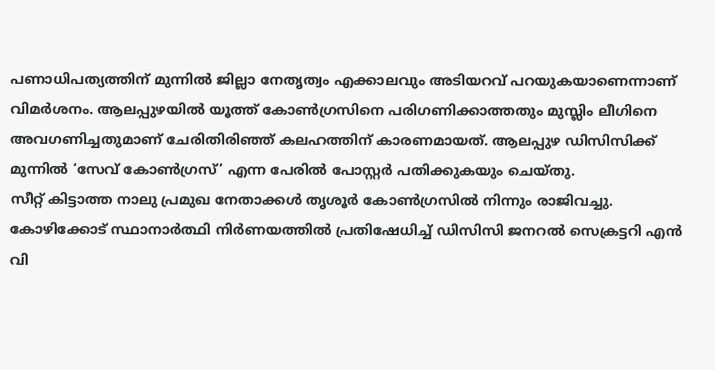പണാധിപത്യത്തിന് മുന്നിൽ ജില്ലാ നേതൃത്വം എക്കാലവും അടിയറവ് പറയുകയാണെന്നാണ് വിമർശനം. ആലപ്പുഴയില്‍ യൂത്ത് കോൺഗ്രസിനെ പരിഗണിക്കാത്തതും മുസ്ലിം ലീഗിനെ അവഗണിച്ചതുമാണ് ചേരിതിരിഞ്ഞ് കലഹത്തിന് കാരണമായത്. ആലപ്പുഴ ഡിസിസിക്ക് മുന്നിൽ ‘സേവ് കോൺഗ്രസ്’ എന്ന പേരിൽ പോസ്റ്റർ പതിക്കുകയും ചെയ്തു.
സീറ്റ് കിട്ടാത്ത നാലു പ്രമുഖ നേതാക്കള്‍ തൃശൂർ കോൺഗ്രസിൽ നിന്നും രാജിവച്ചു. കോഴിക്കോട് സ്ഥാനാർത്ഥി നിർണയത്തിൽ പ്രതിഷേധിച്ച് ഡിസിസി ജനറൽ സെക്രട്ടറി എൻ വി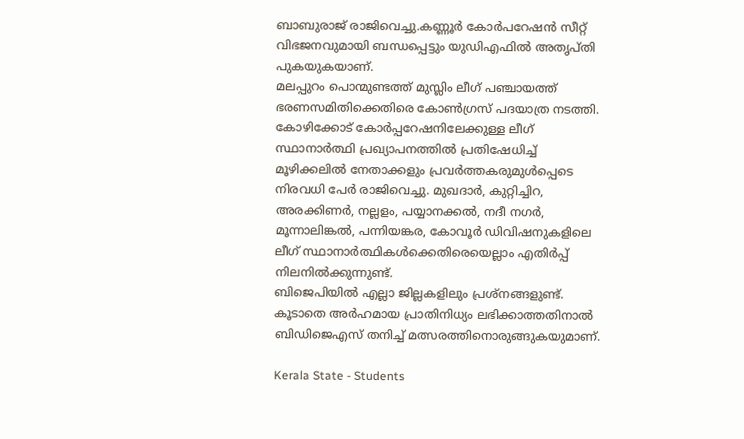ബാബുരാജ് രാജിവെച്ചു.കണ്ണൂർ കോർപറേഷൻ സീറ്റ് വിഭജനവുമായി ബന്ധപ്പെട്ടും യുഡിഎഫില്‍ അതൃപ്തി പുകയുകയാണ്.
മലപ്പുറം പൊന്മുണ്ടത്ത് മുസ്ലിം ലീഗ് പഞ്ചായത്ത് ഭരണസമിതിക്കെതിരെ കോണ്‍ഗ്രസ് പദയാത്ര നടത്തി. കോഴിക്കോട് കോർപ്പറേഷനിലേക്കുള്ള ലീഗ് സ്ഥാനാർത്ഥി പ്രഖ്യാപനത്തില്‍ പ്രതിഷേധിച്ച് മൂഴിക്കലിൽ നേതാക്കളും പ്രവർത്തകരുമുൾപ്പെടെ നിരവധി പേർ രാജിവെച്ചു. മുഖദാർ, കുറ്റിച്ചിറ, അരക്കിണർ, നല്ലളം, പയ്യാനക്കൽ, നദീ നഗർ, മൂന്നാലിങ്കൽ, പന്നിയങ്കര, കോവൂർ ഡിവിഷനുകളിലെ ലീഗ് സ്ഥാനാർത്ഥികൾക്കെതിരെയെല്ലാം എതിർപ്പ് നിലനിൽക്കുന്നുണ്ട്.
ബിജെപിയില്‍ എല്ലാ ജില്ലകളിലും പ്രശ്നങ്ങളുണ്ട്. കൂടാതെ അര്‍ഹമായ പ്രാതിനിധ്യം ലഭിക്കാത്തതിനാല്‍ ബിഡിജെഎസ് തനിച്ച് മത്സരത്തിനൊരുങ്ങുകയുമാണ്.

Kerala State - Students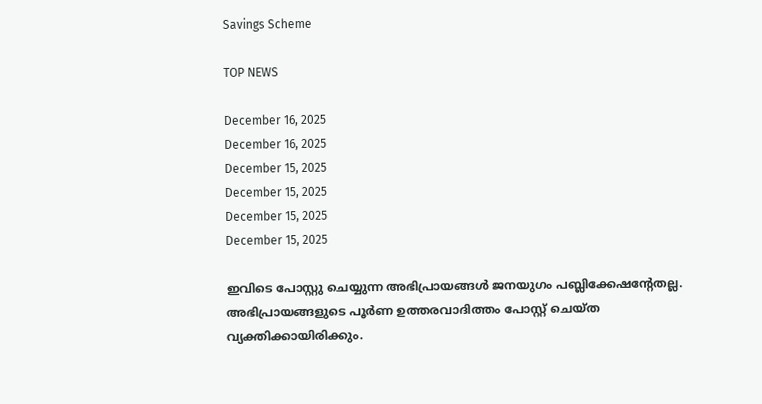Savings Scheme

TOP NEWS

December 16, 2025
December 16, 2025
December 15, 2025
December 15, 2025
December 15, 2025
December 15, 2025

ഇവിടെ പോസ്റ്റു ചെയ്യുന്ന അഭിപ്രായങ്ങള്‍ ജനയുഗം പബ്ലിക്കേഷന്റേതല്ല. അഭിപ്രായങ്ങളുടെ പൂര്‍ണ ഉത്തരവാദിത്തം പോസ്റ്റ് ചെയ്ത വ്യക്തിക്കായിരിക്കും.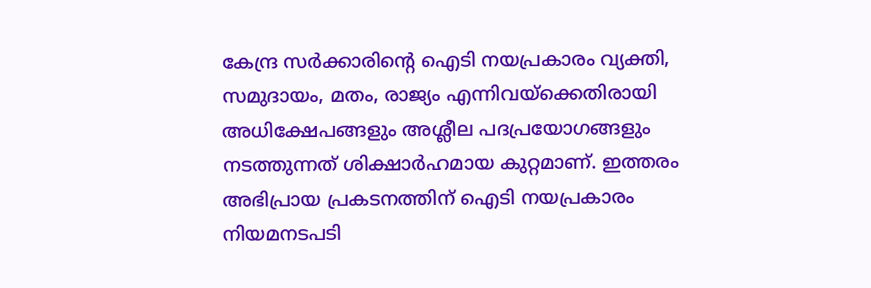കേന്ദ്ര സര്‍ക്കാരിന്റെ ഐടി നയപ്രകാരം വ്യക്തി, സമുദായം, മതം, രാജ്യം എന്നിവയ്‌ക്കെതിരായി അധിക്ഷേപങ്ങളും അശ്ലീല പദപ്രയോഗങ്ങളും നടത്തുന്നത് ശിക്ഷാര്‍ഹമായ കുറ്റമാണ്. ഇത്തരം അഭിപ്രായ പ്രകടനത്തിന് ഐടി നയപ്രകാരം നിയമനടപടി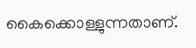കൈക്കൊള്ളുന്നതാണ്.